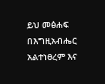ይህ መፅሐፍ በእግዚአብሔር አልተነፀረም እና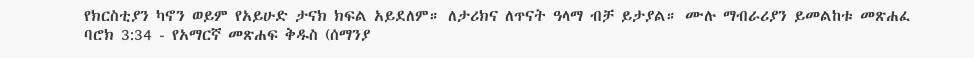የክርስቲያን ካኖን ወይም የአይሁድ ታናክ ክፍል አይደለም። ለታሪክና ለጥናት ዓላማ ብቻ ይታያል። ሙሉ ማብራሪያን ይመልከቱ መጽሐፈ ባሮክ 3:34 - የአማርኛ መጽሐፍ ቅዱስ (ሰማንያ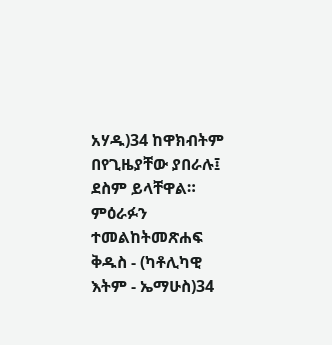አሃዱ)34 ከዋክብትም በየጊዜያቸው ያበራሉ፤ ደስም ይላቸዋል። ምዕራፉን ተመልከትመጽሐፍ ቅዱስ - (ካቶሊካዊ እትም - ኤማሁስ)34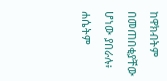ከዋክብትም በመጠበቂያቸው ሆነው ያበራሉ፥ ሐሴትም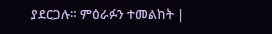ያደርጋሉ። ምዕራፉን ተመልከት |